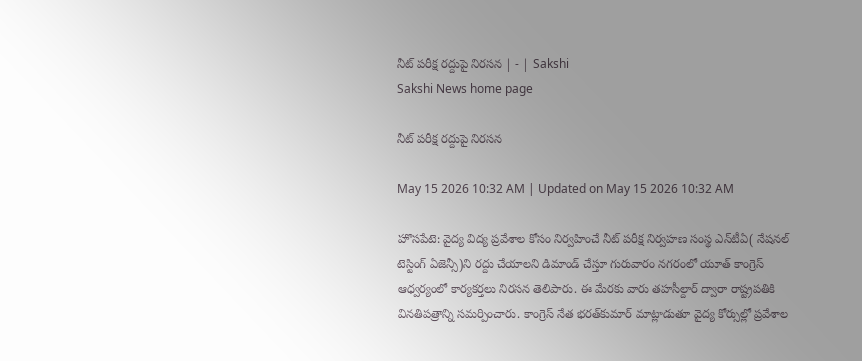నీట్‌ పరీక్ష రద్దుపై నిరసన | - | Sakshi
Sakshi News home page

నీట్‌ పరీక్ష రద్దుపై నిరసన

May 15 2026 10:32 AM | Updated on May 15 2026 10:32 AM

హొసపేటె: వైద్య విద్య ప్రవేశాల కోసం నిర్వహించే నీట్‌ పరీక్ష నిర్వహణ సంస్థ ఎన్‌టీఏ( నేషనల్‌ టెస్టింగ్‌ ఏజెన్సీ)ని రద్దు చేయాలని డిమాండ్‌ చేస్తూ గురువారం నగరంలో యూత్‌ కాంగ్రెస్‌ ఆధ్వర్యంలో కార్యకర్తలు నిరసన తెలిపారు. ఈ మేరకు వారు తహసీల్దార్‌ ద్వారా రాష్ట్రపతికి వినతిపత్రాన్ని సమర్పించారు. కాంగ్రెస్‌ నేత భరత్‌కుమార్‌ మాట్లాడుతూ వైద్య కోర్సుల్లో ప్రవేశాల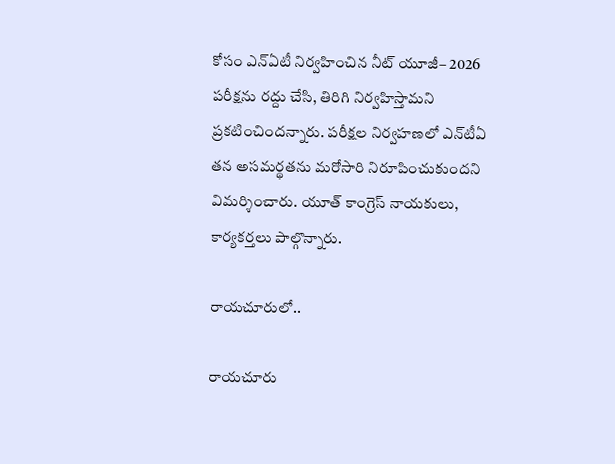కోసం ఎన్‌ఏటీ నిర్వహించిన నీట్‌ యూజీ– 2026 పరీక్షను రద్దు చేసి, తిరిగి నిర్వహిస్తామని ప్రకటించిందన్నారు. పరీక్షల నిర్వహణలో ఎన్‌టీఏ తన అసమర్థతను మరోసారి నిరూపించుకుందని విమర్శించారు. యూత్‌ కాంగ్రెస్‌ నాయకులు, కార్యకర్తలు పాల్గొన్నారు.

రాయచూరులో..

రాయచూరు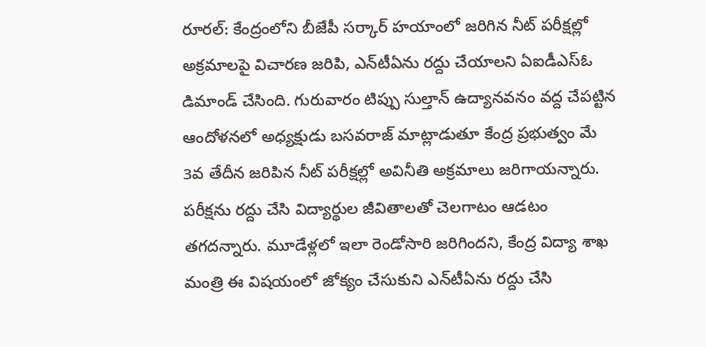రూరల్‌: కేంద్రంలోని బీజేపీ సర్కార్‌ హయాంలో జరిగిన నీట్‌ పరీక్షల్లో అక్రమాలపై విచారణ జరిపి, ఎన్‌టీఏను రద్దు చేయాలని ఏఐడీఎస్‌ఓ డిమాండ్‌ చేసింది. గురువారం టిప్పు సుల్తాన్‌ ఉద్యానవనం వద్ద చేపట్టిన ఆందోళనలో అధ్యక్షుడు బసవరాజ్‌ మాట్లాడుతూ కేంద్ర ప్రభుత్వం మే 3వ తేదీన జరిపిన నీట్‌ పరీక్షల్లో అవినీతి అక్రమాలు జరిగాయన్నారు. పరీక్షను రద్దు చేసి విద్యార్థుల జీవితాలతో చెలగాటం ఆడటం తగదన్నారు. మూడేళ్లలో ఇలా రెండోసారి జరిగిందని, కేంద్ర విద్యా శాఖ మంత్రి ఈ విషయంలో జోక్యం చేసుకుని ఎన్‌టీఏను రద్దు చేసి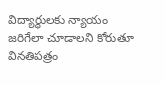విద్యార్థులకు న్యాయం జరిగేలా చూడాలని కోరుతూ వినతిపత్రం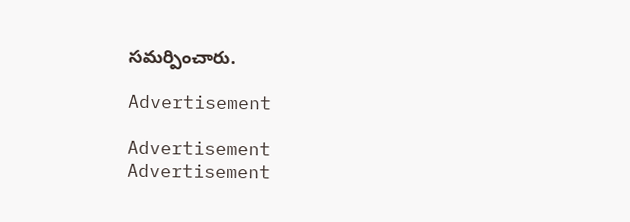సమర్పించారు.

Advertisement

Advertisement
Advertisement